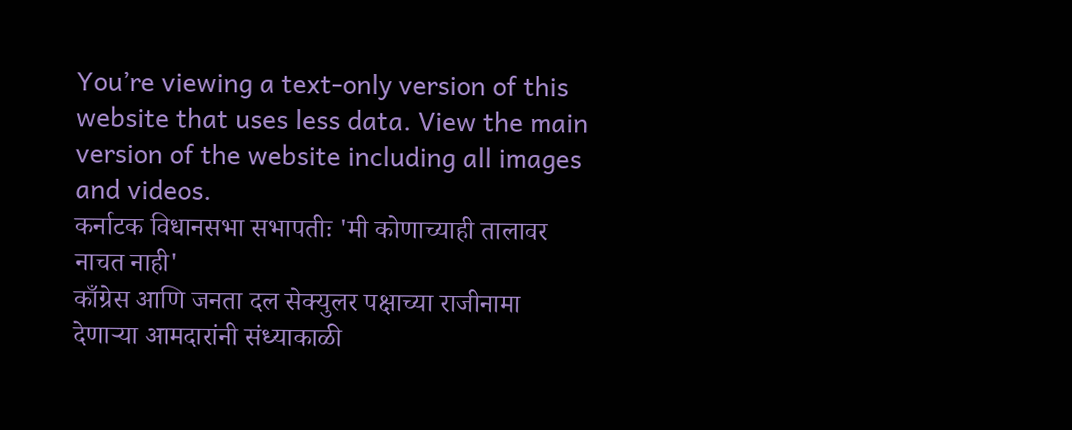You’re viewing a text-only version of this website that uses less data. View the main version of the website including all images and videos.
कर्नाटक विधानसभा सभापतीः 'मी कोणाच्याही तालावर नाचत नाही'
काँग्रेस आणि जनता दल सेक्युलर पक्षाच्या राजीनामा देणाऱ्या आमदारांनी संध्याकाळी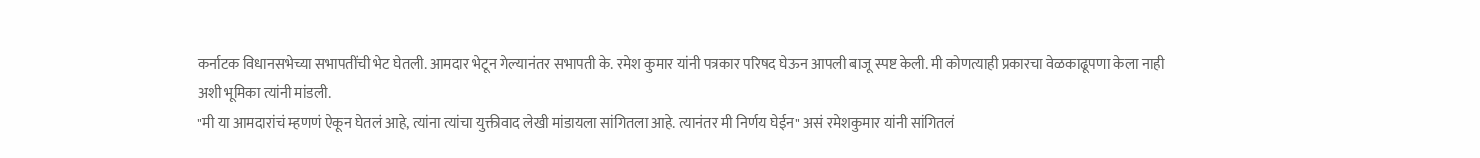कर्नाटक विधानसभेच्या सभापतींची भेट घेतली. आमदार भेटून गेल्यानंतर सभापती के. रमेश कुमार यांनी पत्रकार परिषद घेऊन आपली बाजू स्पष्ट केली. मी कोणत्याही प्रकारचा वेळकाढूपणा केला नाही अशी भूमिका त्यांनी मांडली.
"मी या आमदारांचं म्हणणं ऐकून घेतलं आहे, त्यांना त्यांचा युक्तीवाद लेखी मांडायला सांगितला आहे. त्यानंतर मी निर्णय घेईन" असं रमेशकुमार यांनी सांगितलं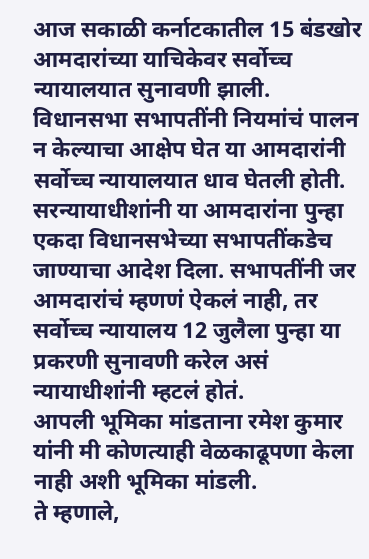आज सकाळी कर्नाटकातील 15 बंडखोर आमदारांच्या याचिकेवर सर्वोच्च न्यायालयात सुनावणी झाली. विधानसभा सभापतींनी नियमांचं पालन न केल्याचा आक्षेप घेत या आमदारांनी सर्वोच्च न्यायालयात धाव घेतली होती.
सरन्यायाधीशांनी या आमदारांना पुन्हा एकदा विधानसभेच्या सभापतींकडेच जाण्याचा आदेश दिला. सभापतींनी जर आमदारांचं म्हणणं ऐकलं नाही, तर सर्वोच्च न्यायालय 12 जुलैला पुन्हा या प्रकरणी सुनावणी करेल असं न्यायाधीशांनी म्हटलं होतं.
आपली भूमिका मांडताना रमेश कुमार यांनी मी कोणत्याही वेळकाढूपणा केला नाही अशी भूमिका मांडली.
ते म्हणाले,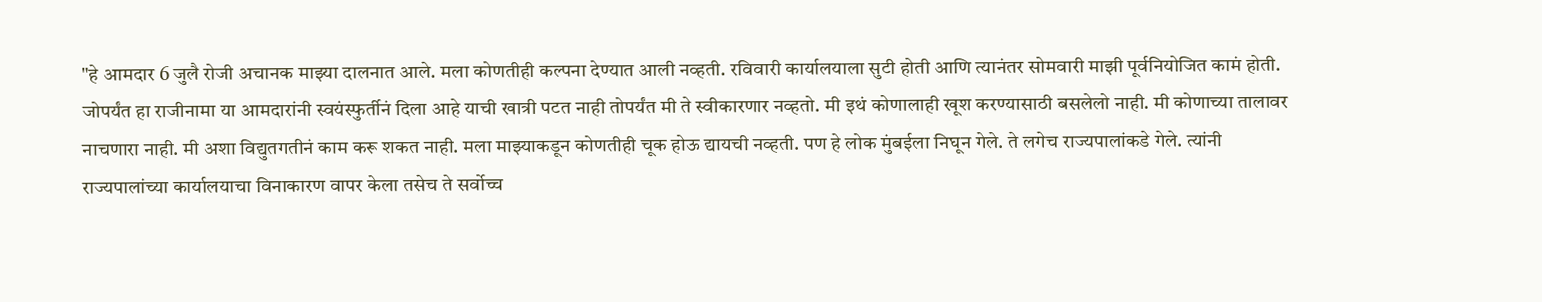"हे आमदार 6 जुलै रोजी अचानक माझ्या दालनात आले. मला कोणतीही कल्पना देण्यात आली नव्हती. रविवारी कार्यालयाला सुटी होती आणि त्यानंतर सोमवारी माझी पूर्वनियोजित कामं होती.
जोपर्यंत हा राजीनामा या आमदारांनी स्वयंस्फुर्तीनं दिला आहे याची खात्री पटत नाही तोपर्यंत मी ते स्वीकारणार नव्हतो. मी इथं कोणालाही खूश करण्यासाठी बसलेलो नाही. मी कोणाच्या तालावर नाचणारा नाही. मी अशा विद्युतगतीनं काम करू शकत नाही. मला माझ्याकडून कोणतीही चूक होऊ द्यायची नव्हती. पण हे लोक मुंबईला निघून गेले. ते लगेच राज्यपालांकडे गेले. त्यांनी राज्यपालांच्या कार्यालयाचा विनाकारण वापर केला तसेच ते सर्वोच्च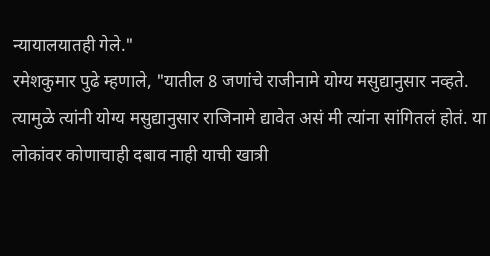न्यायालयातही गेले."
रमेशकुमार पुढे म्हणाले, "यातील 8 जणांचे राजीनामे योग्य मसुद्यानुसार नव्हते. त्यामुळे त्यांनी योग्य मसुद्यानुसार राजिनामे द्यावेत असं मी त्यांना सांगितलं होतं. या लोकांवर कोणाचाही दबाव नाही याची खात्री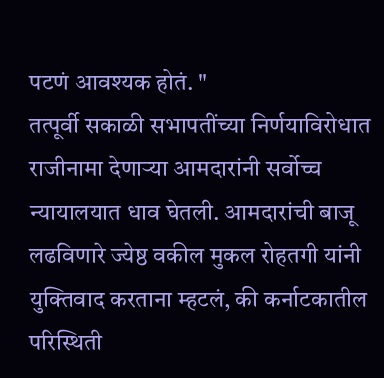पटणं आवश्यक होतं. "
तत्पूर्वी सकाळी सभापतींच्या निर्णयाविरोधात राजीनामा देणाऱ्या आमदारांनी सर्वोच्च न्यायालयात धाव घेतली. आमदारांची बाजू लढविणारे ज्येष्ठ वकील मुकल रोहतगी यांनी युक्तिवाद करताना म्हटलं, की कर्नाटकातील परिस्थिती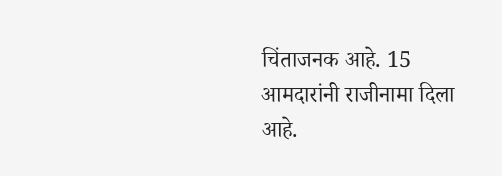चिंताजनक आहे. 15 आमदारांनी राजीनामा दिला आहे.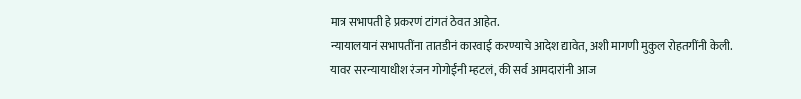मात्र सभापती हे प्रकरणं टांगतं ठेवत आहेत.
न्यायालयानं सभापतींना तातडीनं कारवाई करण्याचे आदेश द्यावेत, अशी मागणी मुकुल रोहतगींनी केली.
यावर सरन्यायाधीश रंजन गोगोईंनी म्हटलं, की सर्व आमदारांनी आज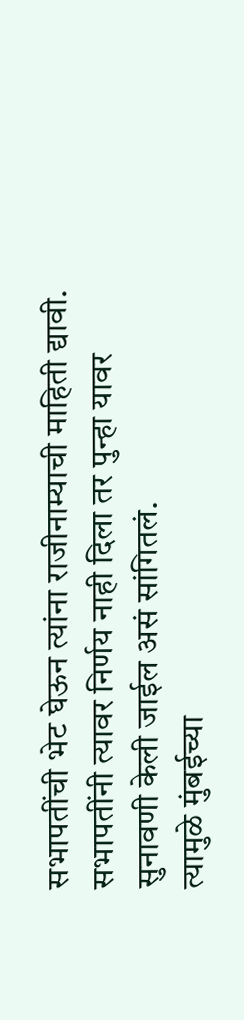सभापतींची भेट घेऊन त्यांना राजीनाम्याची माहिती द्यावी. सभापतींनी त्यावर निर्णय नाही दिला तर पुन्हा यावर सुनावणी केली जाईल असं सांगितलं.
त्यामुळे मुंबईच्या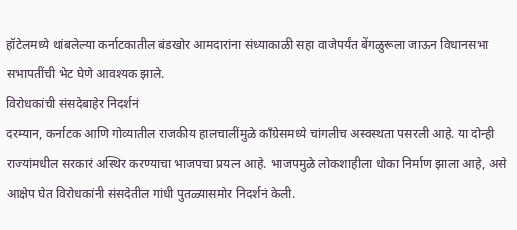हॉटेलमध्ये थांबलेल्या कर्नाटकातील बंडखोर आमदारांना संध्याकाळी सहा वाजेपर्यंत बेंगळुरूला जाऊन विधानसभा सभापतींची भेट घेणे आवश्यक झाले.
विरोधकांची संसदेबाहेर निदर्शनं
दरम्यान, कर्नाटक आणि गोव्यातील राजकीय हालचालींमुळे काँग्रेसमध्ये चांगलीच अस्वस्थता पसरली आहे. या दोन्ही राज्यांमधील सरकारं अस्थिर करण्याचा भाजपचा प्रयत्न आहे. भाजपमुळे लोकशाहीला धोका निर्माण झाला आहे, असे आक्षेप घेत विरोधकांनी संसदेतील गांधी पुतळ्यासमोर निदर्शनं केली.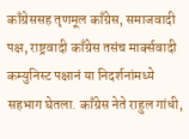काँग्रेससह तृणमूल काँग्रेस, समाजवादी पक्ष, राष्ट्रवादी काँग्रेस तसंच मार्क्सवादी कम्युनिस्ट पक्षानं या निदर्शनांमध्ये सहभाग घेतला. काँग्रेस नेते राहुल गांधी,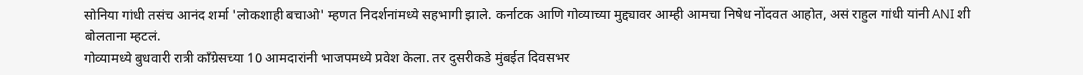सोनिया गांधी तसंच आनंद शर्मा 'लोकशाही बचाओ' म्हणत निदर्शनांमध्ये सहभागी झाले. कर्नाटक आणि गोव्याच्या मुद्द्यावर आम्ही आमचा निषेध नोंदवत आहोत, असं राहुल गांधी यांनी ANI शी बोलताना म्हटलं.
गोव्यामध्ये बुधवारी रात्री काँग्रेसच्या 10 आमदारांनी भाजपमध्ये प्रवेश केला. तर दुसरीकडे मुंबईत दिवसभर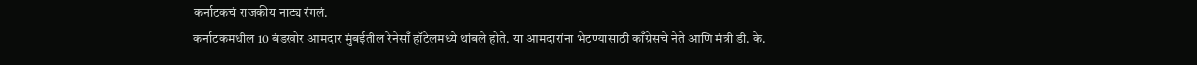कर्नाटकचं राजकीय नाट्य रंगलं.
कर्नाटकमधील 10 बंडखोर आमदार मुंबईतील रेनेसाँ हॉटेलमध्ये थांबले होते. या आमदारांना भेटण्यासाठी काँग्रेसचे नेते आणि मंत्री डी. के.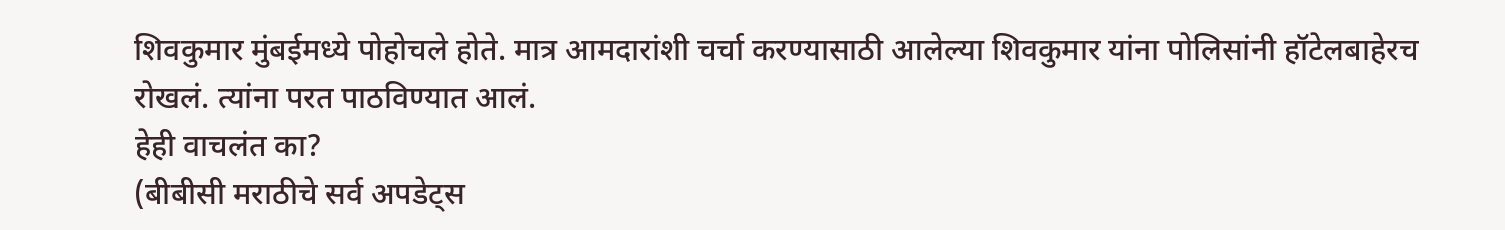शिवकुमार मुंबईमध्ये पोहोचले होते. मात्र आमदारांशी चर्चा करण्यासाठी आलेल्या शिवकुमार यांना पोलिसांनी हॉटेलबाहेरच रोखलं. त्यांना परत पाठविण्यात आलं.
हेही वाचलंत का?
(बीबीसी मराठीचे सर्व अपडेट्स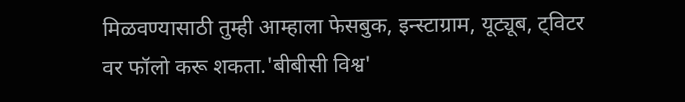मिळवण्यासाठी तुम्ही आम्हाला फेसबुक, इन्स्टाग्राम, यूट्यूब, ट्विटर वर फॉलो करू शकता.'बीबीसी विश्व'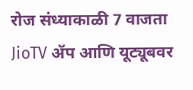रोज संध्याकाळी 7 वाजता JioTV ॲप आणि यूट्यूबवर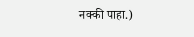नक्की पाहा.)